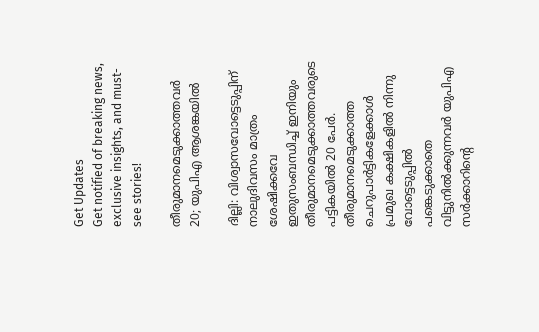Get Updates
Get notified of breaking news, exclusive insights, and must-see stories!

തീരുമാനമെടുക്കാത്തവര്‍ 20; യുപിഎ ആശങ്കയില്‍

ദില്ലി: വിശ്വാസവോട്ടെടുപ്പിന്‌ നാലുദിവസം മാത്രം ശേഷിക്കവേ ഇതുസംബന്ധിച്ച്‌ ഇനിയും തീരുമാനമെടുക്കാത്തവരുടെ പട്ടികയില്‍ 20 പേര്‍. തീരുമാനമെടുക്കാത്ത ചെറുപാര്‍ട്ടികളേക്കാള്‍ പ്രമുഖ കക്ഷികളില്‍ നിന്നു വോട്ടെടുപ്പില്‍ പങ്കെടുക്കാതെ വിട്ടുനില്‍ക്കുന്നവര്‍ യുപിഎ സര്‍ക്കാറിന്റെ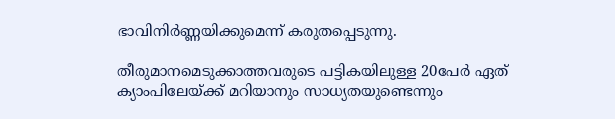ഭാവിനിര്‍ണ്ണയിക്കുമെന്ന്‌ കരുതപ്പെടുന്നു.

തീരുമാനമെടുക്കാത്തവരുടെ പട്ടികയിലുള്ള 20പേര്‍ ഏത്‌ ക്യാംപിലേയ്‌ക്ക്‌ മറിയാനും സാധ്യതയുണ്ടെന്നും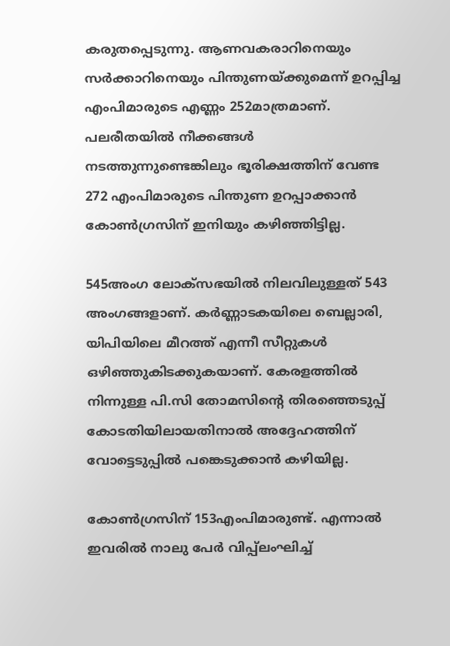കരുതപ്പെടുന്നു. ആണവകരാറിനെയും സര്‍ക്കാറിനെയും പിന്തുണയ്‌ക്കുമെന്ന്‌ ഉറപ്പിച്ച എംപിമാരുടെ എണ്ണം 252മാത്രമാണ്‌. പലരീതയില്‍ നീക്കങ്ങള്‍ നടത്തുന്നുണ്ടെങ്കിലും ഭൂരിക്ഷത്തിന്‌ വേണ്ട 272 എംപിമാരുടെ പിന്തുണ ഉറപ്പാക്കാന്‍ കോണ്‍ഗ്രസിന്‌ ഇനിയും കഴിഞ്ഞിട്ടില്ല.

545അംഗ ലോക്‌സഭയില്‍ നിലവിലുള്ളത്‌ 543 അംഗങ്ങളാണ്‌. കര്‍ണ്ണാടകയിലെ ബെല്ലാരി, യിപിയിലെ മീറത്ത്‌ എന്നീ സീറ്റുകള്‍ ഒഴിഞ്ഞുകിടക്കുകയാണ്‌. കേരളത്തില്‍ നിന്നുള്ള പി.സി തോമസിന്റെ തിരഞ്ഞെടുപ്പ്‌ കോടതിയിലായതിനാല്‍ അദ്ദേഹത്തിന്‌ വോട്ടെടുപ്പില്‍ പങ്കെടുക്കാന്‍ കഴിയില്ല.

കോണ്‍ഗ്രസിന്‌ 153എംപിമാരുണ്ട്‌. എന്നാല്‍ ഇവരില്‍ നാലു പേര്‍ വിപ്പ്‌ലംഘിച്ച്‌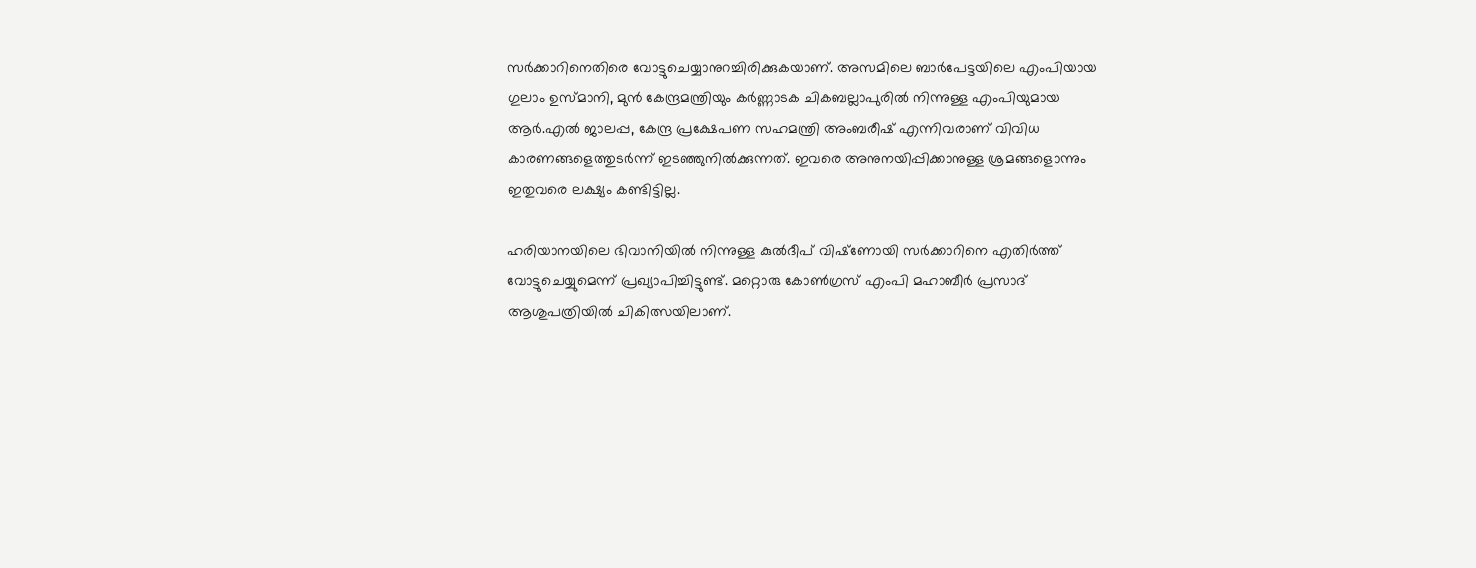സര്‍ക്കാറിനെതിരെ വോട്ടുചെയ്യാനുറച്ചിരിക്കുകയാണ്‌. അസമിലെ ബാര്‍പേട്ടയിലെ എംപിയായ ഗുലാം ഉസ്‌മാനി, മുന്‍ കേന്ദ്രമന്ത്രിയും കര്‍ണ്ണാടക ചികബല്ലാപുരില്‍ നിന്നുള്ള എംപിയുമായ ആര്‍.എല്‍ ജാലപ്പ, കേന്ദ്ര പ്രക്ഷേപണ സഹമന്ത്രി അംബരീഷ്‌ എന്നിവരാണ്‌ വിവിധ കാരണങ്ങളെത്തുടര്‍ന്ന്‌ ഇടഞ്ഞുനില്‍ക്കുന്നത്‌. ഇവരെ അനുനയിപ്പിക്കാനുള്ള ശ്രമങ്ങളൊന്നും ഇതുവരെ ലക്ഷ്യം കണ്ടിട്ടില്ല.

ഹരിയാനയിലെ ഭിവാനിയില്‍ നിന്നുള്ള കുല്‍ദീപ്‌ വിഷ്‌ണോയി സര്‍ക്കാറിനെ എതിര്‍ത്ത്‌ വോട്ടുചെയ്യുമെന്ന്‌ പ്രഖ്യാപിച്ചിട്ടുണ്ട്‌. മറ്റൊരു കോണ്‍ഗ്രസ്‌ എംപി മഹാബീര്‍ പ്രസാദ്‌ ആശുപത്രിയില്‍ ചികിത്സയിലാണ്‌.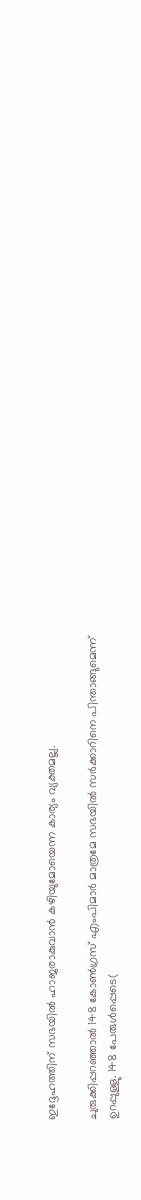ഇദ്ദേഹത്തിന്‌ സഭയില്‍ ഹാജരാകുവാന്‍ കഴിയുമോയെന്ന കാര്യം വ്യക്തമല്ല.

ചുരുക്കിപ്പറഞ്ഞാല്‍ 148 കോണ്‍ഗ്രസ്‌ എംപിമാര്‍ മാത്രമേ സഭയില്‍ സര്‍ക്കാറിനെ പിന്താങ്ങുമെന്ന്‌ ഉറപ്പുള്ളു. 148 പേരുള്‍പ്പെടെ(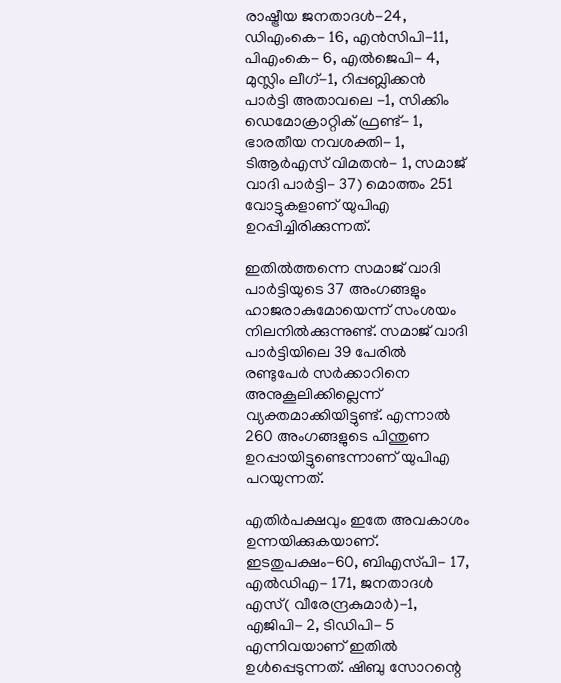രാഷ്ട്രീയ ജനതാദള്‍-24, ഡിഎംകെ- 16, എന്‍സിപി-11, പിഎംകെ- 6, എല്‍ജെപി- 4, മുസ്ലിം ലീഗ്‌-1, റിപ്പബ്ലിക്കന്‍ പാര്‍ട്ടി അതാവലെ -1, സിക്കിം ഡെമോക്രാറ്റിക്‌ ഫ്രണ്ട്- 1, ഭാരതീയ നവശക്തി- 1, ടിആര്‍എസ്‌ വിമതന്‍- 1, സമാജ്‌ വാദി പാര്‍ട്ടി- 37) മൊത്തം 251 വോട്ടുകളാണ്‌ യുപിഎ ഉറപ്പിച്ചിരിക്കുന്നത്‌.

ഇതില്‍ത്തന്നെ സമാജ്‌ വാദി പാര്‍ട്ടിയുടെ 37 അംഗങ്ങളും ഹാജരാകുമോയെന്ന്‌ സംശയം നിലനില്‍ക്കുന്നുണ്ട്‌. സമാജ്‌ വാദി പാര്‍ട്ടിയിലെ 39 പേരില്‍ രണ്ടുപേര്‍ സര്‍ക്കാറിനെ അനുകൂലിക്കില്ലെന്ന്‌ വ്യക്തമാക്കിയിട്ടുണ്ട്‌. എന്നാല്‍ 260 അംഗങ്ങളുടെ പിന്തുണ ഉറപ്പായിട്ടുണ്ടെന്നാണ്‌ യുപിഎ പറയുന്നത്‌.

എതിര്‍പക്ഷവും ഇതേ അവകാശം ഉന്നയിക്കുകയാണ്‌. ഇടതുപക്ഷം-60, ബിഎസ്‌പി- 17, എല്‍ഡിഎ- 171, ജനതാദള്‍ എസ്‌( വീരേന്ദ്രകുമാര്‍)-1, എജിപി- 2, ടിഡിപി- 5 എന്നിവയാണ്‌ ഇതില്‍ ഉള്‍പ്പെടുന്നത്‌. ഷിബു സോറന്റെ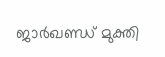ജാര്‍ഖണ്ഡ്‌ മുക്തി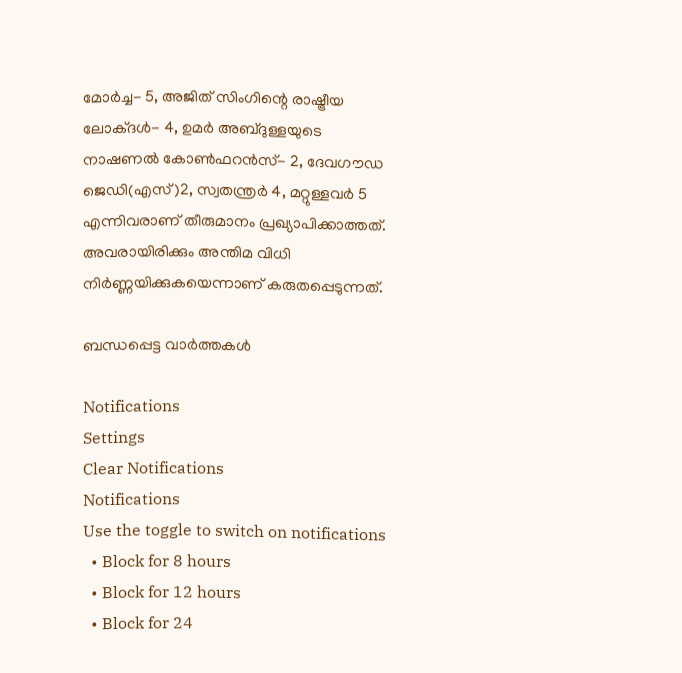മോര്‍ച്ച- 5, അജിത്‌ സിംഗിന്റെ രാഷ്ട്രീയ ലോക്‌ദള്‍- 4, ഉമര്‍ അബ്ദുള്ളയുടെ നാഷണല്‍ കോണ്‍ഫറന്‍സ്‌- 2, ദേവഗൗഡ ജെഡി(എസ്‌)2, സ്വതന്ത്രര്‍ 4, മറ്റുള്ളവര്‍ 5 എന്നിവരാണ്‌ തീരുമാനം പ്രഖ്യാപിക്കാത്തത്‌. അവരായിരിക്കും അന്തിമ വിധി നിര്‍ണ്ണയിക്കുകയെന്നാണ്‌ കരുതപ്പെടുന്നത്‌.

ബന്ധപ്പെട്ട വാര്‍ത്തകള്‍

Notifications
Settings
Clear Notifications
Notifications
Use the toggle to switch on notifications
  • Block for 8 hours
  • Block for 12 hours
  • Block for 24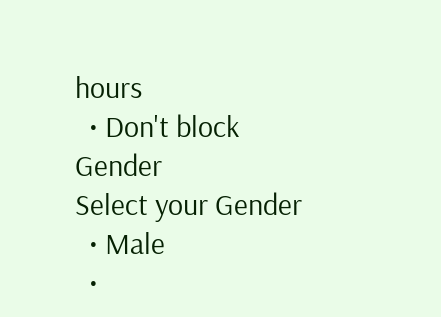hours
  • Don't block
Gender
Select your Gender
  • Male
  •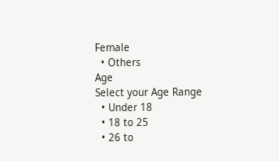Female
  • Others
Age
Select your Age Range
  • Under 18
  • 18 to 25
  • 26 to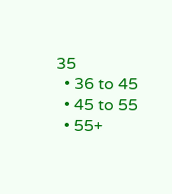35
  • 36 to 45
  • 45 to 55
  • 55+